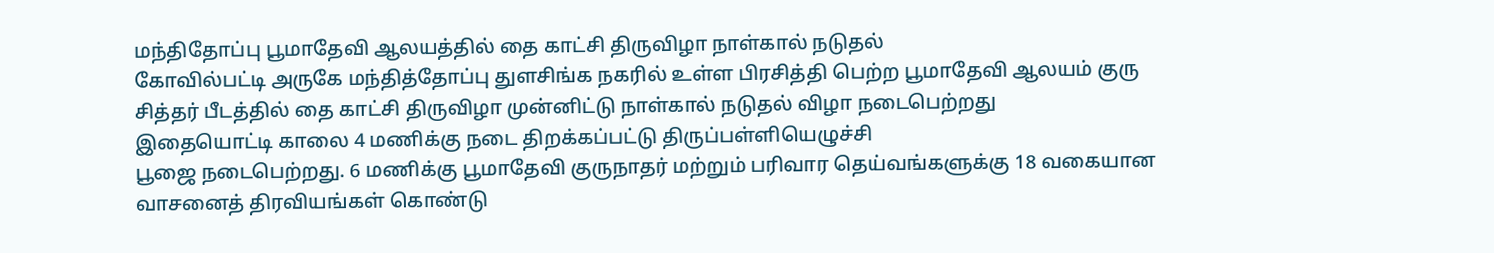மந்திதோப்பு பூமாதேவி ஆலயத்தில் தை காட்சி திருவிழா நாள்கால் நடுதல்
கோவில்பட்டி அருகே மந்தித்தோப்பு துளசிங்க நகரில் உள்ள பிரசித்தி பெற்ற பூமாதேவி ஆலயம் குரு சித்தர் பீடத்தில் தை காட்சி திருவிழா முன்னிட்டு நாள்கால் நடுதல் விழா நடைபெற்றது
இதையொட்டி காலை 4 மணிக்கு நடை திறக்கப்பட்டு திருப்பள்ளியெழுச்சி
பூஜை நடைபெற்றது. 6 மணிக்கு பூமாதேவி குருநாதர் மற்றும் பரிவார தெய்வங்களுக்கு 18 வகையான வாசனைத் திரவியங்கள் கொண்டு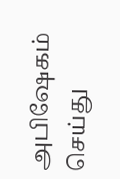அபிஷேகம் செய்து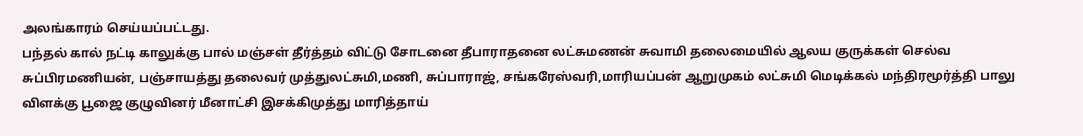அலங்காரம் செய்யப்பட்டது.
பந்தல் கால் நட்டி காலுக்கு பால் மஞ்சள் தீர்த்தம் விட்டு சோடனை தீபாராதனை லட்சுமணன் சுவாமி தலைமையில் ஆலய குருக்கள் செல்வ சுப்பிரமணியன், பஞ்சாயத்து தலைவர் முத்துலட்சுமி,மணி, சுப்பாராஜ், சங்கரேஸ்வரி,மாரியப்பன் ஆறுமுகம் லட்சுமி மெடிக்கல் மந்திரமூர்த்தி பாலு விளக்கு பூஜை குழுவினர் மீனாட்சி இசக்கிமுத்து மாரித்தாய்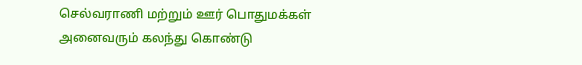செல்வராணி மற்றும் ஊர் பொதுமக்கள் அனைவரும் கலந்து கொண்டு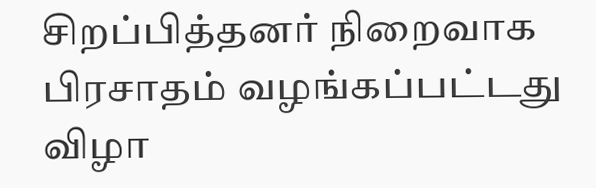சிறப்பித்தனர் நிறைவாக பிரசாதம் வழங்கப்பட்டது விழா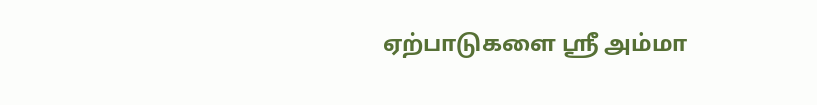ஏற்பாடுகளை ஸ்ரீ அம்மா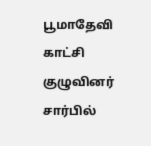பூமாதேவி காட்சி குழுவினர் சார்பில்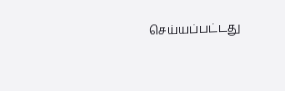செய்யப்பட்டது